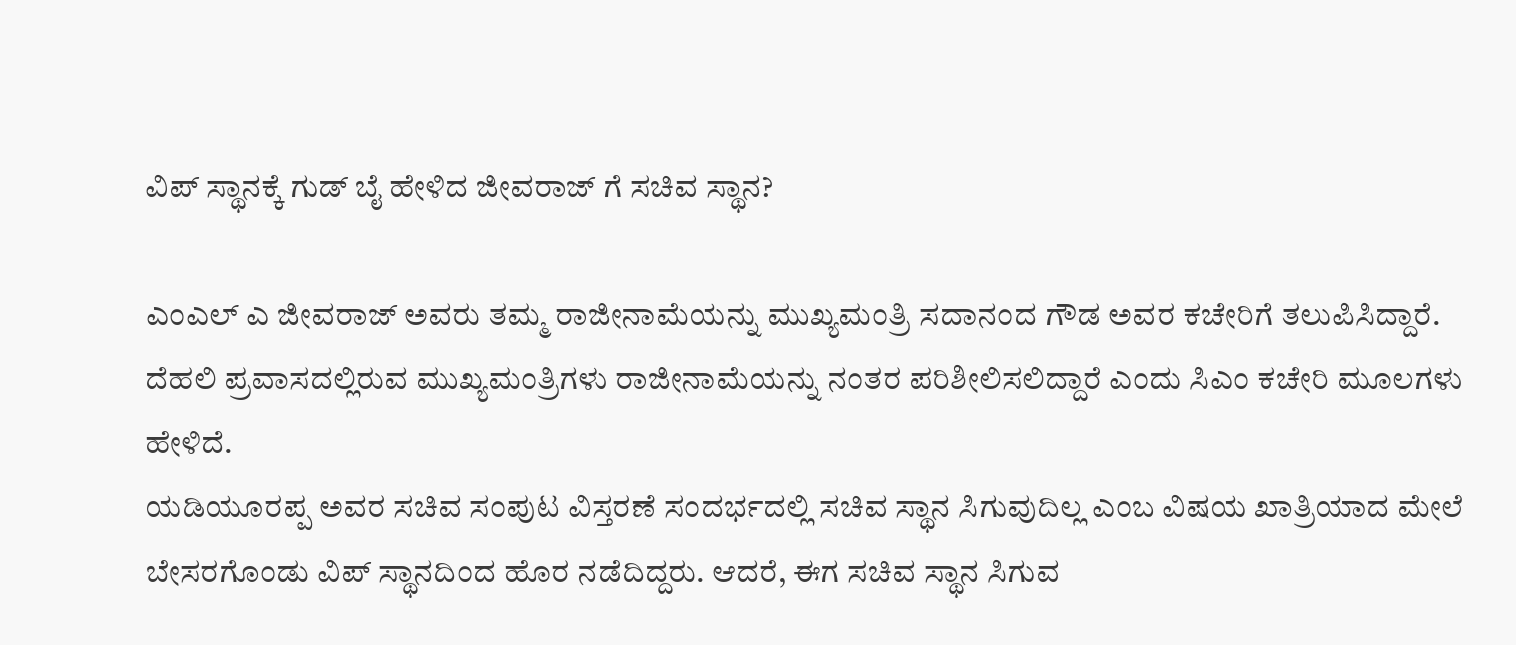ವಿಪ್ ಸ್ಥಾನಕ್ಕೆ ಗುಡ್ ಬೈ ಹೇಳಿದ ಜೀವರಾಜ್ ಗೆ ಸಚಿವ ಸ್ಥಾನ?

ಎಂಎಲ್ ಎ ಜೀವರಾಜ್ ಅವರು ತಮ್ಮ ರಾಜೀನಾಮೆಯನ್ನು ಮುಖ್ಯಮಂತ್ರಿ ಸದಾನಂದ ಗೌಡ ಅವರ ಕಚೇರಿಗೆ ತಲುಪಿಸಿದ್ದಾರೆ. ದೆಹಲಿ ಪ್ರವಾಸದಲ್ಲಿರುವ ಮುಖ್ಯಮಂತ್ರಿಗಳು ರಾಜೀನಾಮೆಯನ್ನು ನಂತರ ಪರಿಶೀಲಿಸಲಿದ್ದಾರೆ ಎಂದು ಸಿಎಂ ಕಚೇರಿ ಮೂಲಗಳು ಹೇಳಿದೆ.
ಯಡಿಯೂರಪ್ಪ ಅವರ ಸಚಿವ ಸಂಪುಟ ವಿಸ್ತರಣೆ ಸಂದರ್ಭದಲ್ಲಿ ಸಚಿವ ಸ್ಥಾನ ಸಿಗುವುದಿಲ್ಲ ಎಂಬ ವಿಷಯ ಖಾತ್ರಿಯಾದ ಮೇಲೆ ಬೇಸರಗೊಂಡು ವಿಪ್ ಸ್ಥಾನದಿಂದ ಹೊರ ನಡೆದಿದ್ದರು. ಆದರೆ, ಈಗ ಸಚಿವ ಸ್ಥಾನ ಸಿಗುವ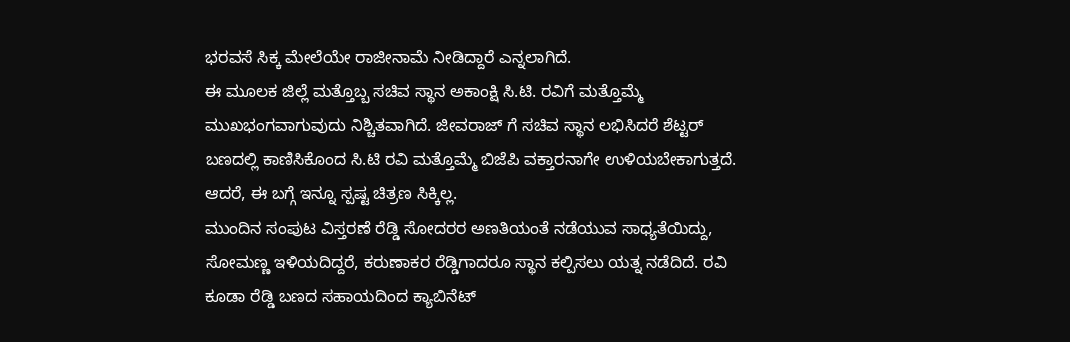ಭರವಸೆ ಸಿಕ್ಕ ಮೇಲೆಯೇ ರಾಜೀನಾಮೆ ನೀಡಿದ್ದಾರೆ ಎನ್ನಲಾಗಿದೆ.
ಈ ಮೂಲಕ ಜಿಲ್ಲೆ ಮತ್ತೊಬ್ಬ ಸಚಿವ ಸ್ಥಾನ ಅಕಾಂಕ್ಷಿ ಸಿ.ಟಿ. ರವಿಗೆ ಮತ್ತೊಮ್ಮೆ ಮುಖಭಂಗವಾಗುವುದು ನಿಶ್ಚಿತವಾಗಿದೆ. ಜೀವರಾಜ್ ಗೆ ಸಚಿವ ಸ್ಥಾನ ಲಭಿಸಿದರೆ ಶೆಟ್ಟರ್ ಬಣದಲ್ಲಿ ಕಾಣಿಸಿಕೊಂದ ಸಿ.ಟಿ ರವಿ ಮತ್ತೊಮ್ಮೆ ಬಿಜೆಪಿ ವಕ್ತಾರನಾಗೇ ಉಳಿಯಬೇಕಾಗುತ್ತದೆ. ಆದರೆ, ಈ ಬಗ್ಗೆ ಇನ್ನೂ ಸ್ಪಷ್ಟ ಚಿತ್ರಣ ಸಿಕ್ಕಿಲ್ಲ.
ಮುಂದಿನ ಸಂಪುಟ ವಿಸ್ತರಣೆ ರೆಡ್ಡಿ ಸೋದರರ ಅಣತಿಯಂತೆ ನಡೆಯುವ ಸಾಧ್ಯತೆಯಿದ್ದು, ಸೋಮಣ್ಣ ಇಳಿಯದಿದ್ದರೆ, ಕರುಣಾಕರ ರೆಡ್ಡಿಗಾದರೂ ಸ್ಥಾನ ಕಲ್ಪಿಸಲು ಯತ್ನ ನಡೆದಿದೆ. ರವಿ ಕೂಡಾ ರೆಡ್ಡಿ ಬಣದ ಸಹಾಯದಿಂದ ಕ್ಯಾಬಿನೆಟ್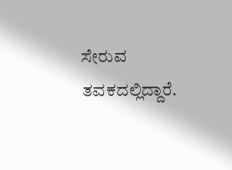ಸೇರುವ ತವಕದಲ್ಲಿದ್ದಾರೆ.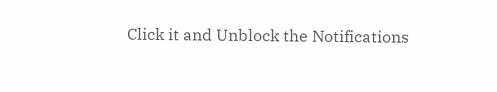Click it and Unblock the Notifications